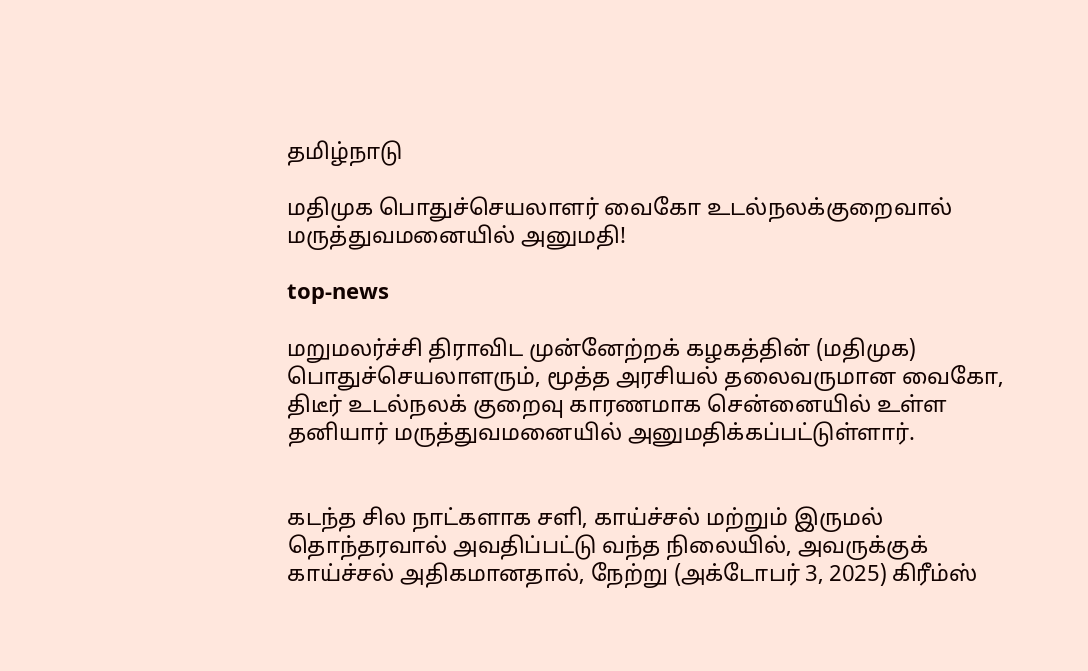தமிழ்நாடு

மதிமுக பொதுச்செயலாளர் வைகோ உடல்நலக்குறைவால் மருத்துவமனையில் அனுமதி!

top-news

மறுமலர்ச்சி திராவிட முன்னேற்றக் கழகத்தின் (மதிமுக) பொதுச்செயலாளரும், மூத்த அரசியல் தலைவருமான வைகோ, திடீர் உடல்நலக் குறைவு காரணமாக சென்னையில் உள்ள தனியார் மருத்துவமனையில் அனுமதிக்கப்பட்டுள்ளார்.


கடந்த சில நாட்களாக சளி, காய்ச்சல் மற்றும் இருமல் தொந்தரவால் அவதிப்பட்டு வந்த நிலையில், அவருக்குக் காய்ச்சல் அதிகமானதால், நேற்று (அக்டோபர் 3, 2025) கிரீம்ஸ்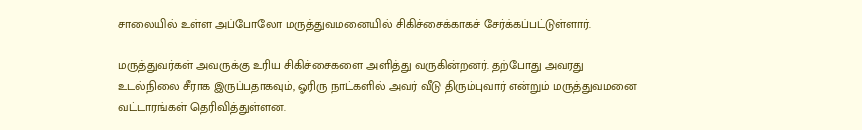சாலையில் உள்ள அப்போலோ மருத்துவமனையில் சிகிச்சைக்காகச் சேர்க்கப்பட்டுள்ளார்.

மருத்துவர்கள் அவருக்கு உரிய சிகிச்சைகளை அளித்து வருகின்றனர். தற்போது அவரது உடல்நிலை சீராக இருப்பதாகவும், ஓரிரு நாட்களில் அவர் வீடு திரும்புவார் என்றும் மருத்துவமனை வட்டாரங்கள் தெரிவித்துள்ளன.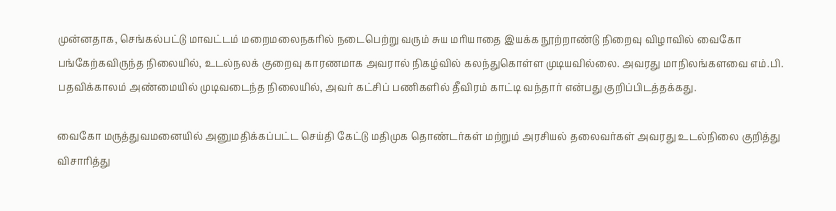முன்னதாக, செங்கல்பட்டு மாவட்டம் மறைமலைநகரில் நடைபெற்று வரும் சுய மரியாதை இயக்க நூற்றாண்டு நிறைவு விழாவில் வைகோ பங்கேற்கவிருந்த நிலையில், உடல்நலக் குறைவு காரணமாக அவரால் நிகழ்வில் கலந்துகொள்ள முடியவில்லை. அவரது மாநிலங்களவை எம்.பி. பதவிக்காலம் அண்மையில் முடிவடைந்த நிலையில், அவர் கட்சிப் பணிகளில் தீவிரம் காட்டி வந்தார் என்பது குறிப்பிடத்தக்கது.

வைகோ மருத்துவமனையில் அனுமதிக்கப்பட்ட செய்தி கேட்டு மதிமுக தொண்டர்கள் மற்றும் அரசியல் தலைவர்கள் அவரது உடல்நிலை குறித்து விசாரித்து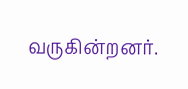வருகின்றனர்.